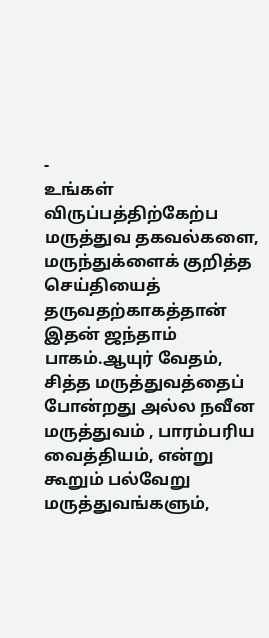-
உங்கள் விருப்பத்திற்கேற்ப மருத்துவ தகவல்களை, மருந்துக்ளைக் குறித்த செய்தியைத் தருவதற்காகத்தான் இதன் ஜந்தாம் பாகம்.ஆயுர் வேதம், சித்த மருத்துவத்தைப் போன்றது அல்ல நவீன மருத்துவம் , பாரம்பரிய வைத்தியம், என்று கூறும் பல்வேறு மருத்துவங்களும்,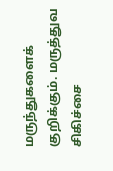மருந்துகளைக் குறிக்கும். மருத்துவ சிகிச்சை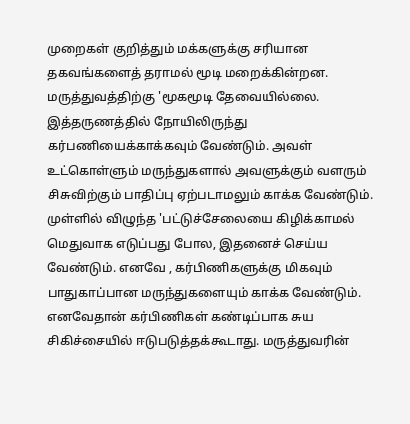முறைகள் குறித்தும் மக்களுக்கு சரியான தகவங்களைத் தராமல் மூடி மறைக்கின்றன. மருத்துவத்திற்கு 'மூகமூடி தேவையில்லை. இத்தருணத்தில் நோயிலிருந்து கர்பணியைக்காக்கவும் வேண்டும். அவள் உட்கொள்ளும் மருந்துகளால் அவளுக்கும் வளரும் சிசுவிற்கும் பாதிப்பு ஏற்படாமலும் காக்க வேண்டும். முள்ளில் விழுந்த 'பட்டுச்சேலையை கிழிக்காமல் மெதுவாக எடுப்பது போல, இதனைச் செய்ய வேண்டும். எனவே , கர்பிணிகளுக்கு மிகவும் பாதுகாப்பான மருந்துகளையும் காக்க வேண்டும். எனவேதான் கர்பிணிகள் கண்டிப்பாக சுய சிகிச்சையில் ஈடுபடுத்தக்கூடாது. மருத்துவரின்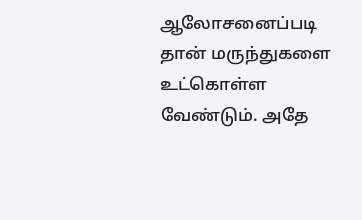ஆலோசனைப்படி தான் மருந்துகளை உட்கொள்ள வேண்டும். அதே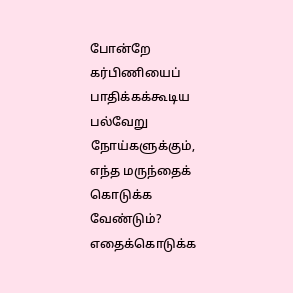போன்றே கர்பிணியைப் பாதிக்கக்கூடிய பல்வேறு நோய்களுக்கும், எந்த மருந்தைக் கொடுக்க வேண்டும்? எதைக்கொடுக்க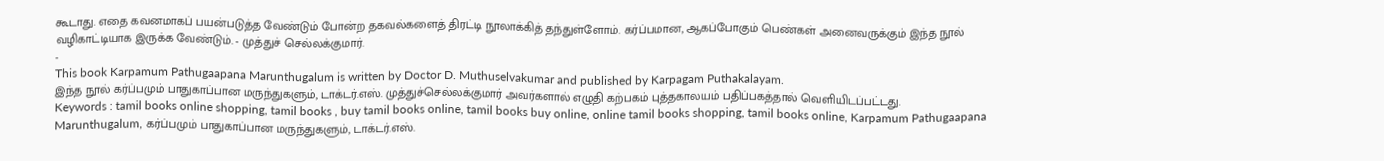கூடாது. எதை கவனமாகப் பயன்படுத்த வேண்டும் போன்ற தகவல்களைத் திரட்டி நூலாக்கித் தந்துள்ளோம். கர்ப்பமான, ஆகப்போகும் பெண்கள் அனைவருக்கும் இந்த நூல் வழிகாட்டியாக இருக்க வேண்டும். - முத்துச் செல்லக்குமார்.
-
This book Karpamum Pathugaapana Marunthugalum is written by Doctor D. Muthuselvakumar and published by Karpagam Puthakalayam.
இந்த நூல் கர்ப்பமும் பாதுகாப்பான மருந்துகளும், டாக்டர்.எஸ். முத்துச்செல்லக்குமார் அவர்களால் எழுதி கற்பகம் புத்தகாலயம் பதிப்பகத்தால் வெளியிடப்பட்டது.
Keywords : tamil books online shopping, tamil books , buy tamil books online, tamil books buy online, online tamil books shopping, tamil books online, Karpamum Pathugaapana Marunthugalum, கர்ப்பமும் பாதுகாப்பான மருந்துகளும், டாக்டர்.எஸ்.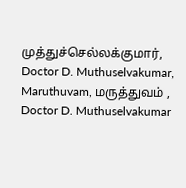முத்துச்செல்லக்குமார், Doctor D. Muthuselvakumar, Maruthuvam, மருத்துவம் , Doctor D. Muthuselvakumar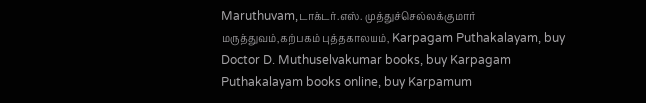Maruthuvam,டாக்டர்.எஸ். முத்துச்செல்லக்குமார் மருத்துவம்,கற்பகம் புத்தகாலயம், Karpagam Puthakalayam, buy Doctor D. Muthuselvakumar books, buy Karpagam Puthakalayam books online, buy Karpamum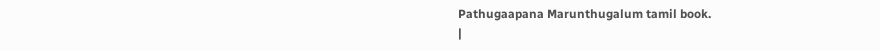Pathugaapana Marunthugalum tamil book.
|